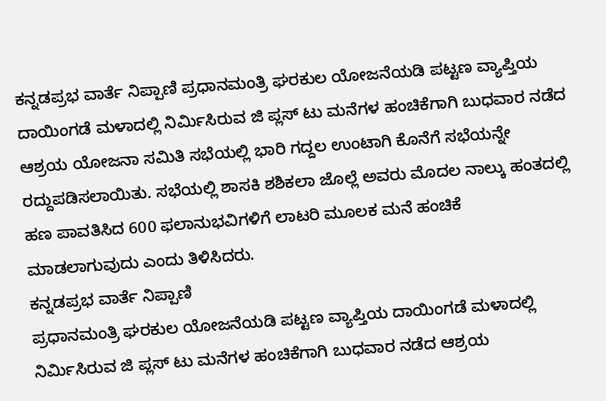ಕನ್ನಡಪ್ರಭ ವಾರ್ತೆ ನಿಪ್ಪಾಣಿ ಪ್ರಧಾನಮಂತ್ರಿ ಘರಕುಲ ಯೋಜನೆಯಡಿ ಪಟ್ಟಣ ವ್ಯಾಪ್ತಿಯ ದಾಯಿಂಗಡೆ ಮಳಾದಲ್ಲಿ ನಿರ್ಮಿಸಿರುವ ಜಿ ಪ್ಲಸ್ ಟು ಮನೆಗಳ ಹಂಚಿಕೆಗಾಗಿ ಬುಧವಾರ ನಡೆದ ಆಶ್ರಯ ಯೋಜನಾ ಸಮಿತಿ ಸಭೆಯಲ್ಲಿ ಭಾರಿ ಗದ್ದಲ ಉಂಟಾಗಿ ಕೊನೆಗೆ ಸಭೆಯನ್ನೇ ರದ್ದುಪಡಿಸಲಾಯಿತು. ಸಭೆಯಲ್ಲಿ ಶಾಸಕಿ ಶಶಿಕಲಾ ಜೊಲ್ಲೆ ಅವರು ಮೊದಲ ನಾಲ್ಕು ಹಂತದಲ್ಲಿ ಹಣ ಪಾವತಿಸಿದ 600 ಫಲಾನುಭವಿಗಳಿಗೆ ಲಾಟರಿ ಮೂಲಕ ಮನೆ ಹಂಚಿಕೆ ಮಾಡಲಾಗುವುದು ಎಂದು ತಿಳಿಸಿದರು.
ಕನ್ನಡಪ್ರಭ ವಾರ್ತೆ ನಿಪ್ಪಾಣಿ
ಪ್ರಧಾನಮಂತ್ರಿ ಘರಕುಲ ಯೋಜನೆಯಡಿ ಪಟ್ಟಣ ವ್ಯಾಪ್ತಿಯ ದಾಯಿಂಗಡೆ ಮಳಾದಲ್ಲಿ ನಿರ್ಮಿಸಿರುವ ಜಿ ಪ್ಲಸ್ ಟು ಮನೆಗಳ ಹಂಚಿಕೆಗಾಗಿ ಬುಧವಾರ ನಡೆದ ಆಶ್ರಯ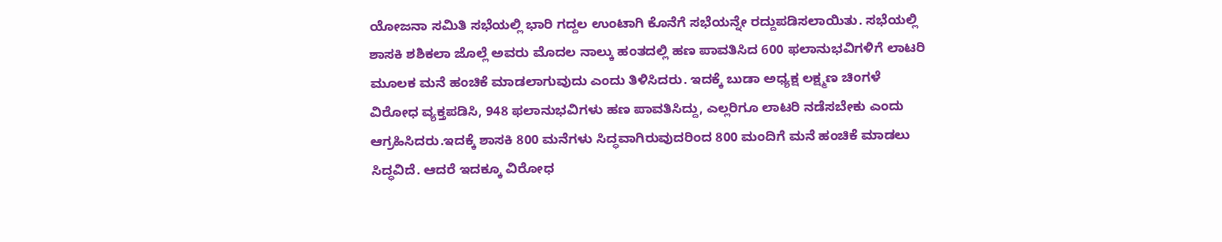ಯೋಜನಾ ಸಮಿತಿ ಸಭೆಯಲ್ಲಿ ಭಾರಿ ಗದ್ದಲ ಉಂಟಾಗಿ ಕೊನೆಗೆ ಸಭೆಯನ್ನೇ ರದ್ದುಪಡಿಸಲಾಯಿತು. ಸಭೆಯಲ್ಲಿ ಶಾಸಕಿ ಶಶಿಕಲಾ ಜೊಲ್ಲೆ ಅವರು ಮೊದಲ ನಾಲ್ಕು ಹಂತದಲ್ಲಿ ಹಣ ಪಾವತಿಸಿದ 600 ಫಲಾನುಭವಿಗಳಿಗೆ ಲಾಟರಿ ಮೂಲಕ ಮನೆ ಹಂಚಿಕೆ ಮಾಡಲಾಗುವುದು ಎಂದು ತಿಳಿಸಿದರು. ಇದಕ್ಕೆ ಬುಡಾ ಅಧ್ಯಕ್ಷ ಲಕ್ಷ್ಮಣ ಚಿಂಗಳೆ ವಿರೋಧ ವ್ಯಕ್ತಪಡಿಸಿ, 948 ಫಲಾನುಭವಿಗಳು ಹಣ ಪಾವತಿಸಿದ್ದು, ಎಲ್ಲರಿಗೂ ಲಾಟರಿ ನಡೆಸಬೇಕು ಎಂದು ಆಗ್ರಹಿಸಿದರು.ಇದಕ್ಕೆ ಶಾಸಕಿ 800 ಮನೆಗಳು ಸಿದ್ಧವಾಗಿರುವುದರಿಂದ 800 ಮಂದಿಗೆ ಮನೆ ಹಂಚಿಕೆ ಮಾಡಲು ಸಿದ್ಧವಿದೆ. ಆದರೆ ಇದಕ್ಕೂ ವಿರೋಧ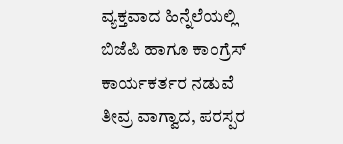ವ್ಯಕ್ತವಾದ ಹಿನ್ನೆಲೆಯಲ್ಲಿ ಬಿಜೆಪಿ ಹಾಗೂ ಕಾಂಗ್ರೆಸ್ ಕಾರ್ಯಕರ್ತರ ನಡುವೆ ತೀವ್ರ ವಾಗ್ವಾದ, ಪರಸ್ಪರ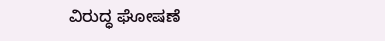ವಿರುದ್ಧ ಘೋಷಣೆ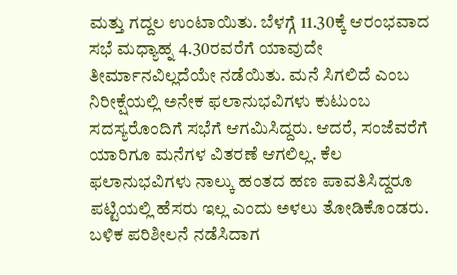ಮತ್ತು ಗದ್ದಲ ಉಂಟಾಯಿತು. ಬೆಳಗ್ಗೆ 11.30ಕ್ಕೆ ಆರಂಭವಾದ ಸಭೆ ಮಧ್ಯಾಹ್ನ 4.30ರವರೆಗೆ ಯಾವುದೇ ತೀರ್ಮಾನವಿಲ್ಲದೆಯೇ ನಡೆಯಿತು. ಮನೆ ಸಿಗಲಿದೆ ಎಂಬ ನಿರೀಕ್ಷೆಯಲ್ಲಿ ಅನೇಕ ಫಲಾನುಭವಿಗಳು ಕುಟುಂಬ ಸದಸ್ಯರೊಂದಿಗೆ ಸಭೆಗೆ ಆಗಮಿಸಿದ್ದರು. ಆದರೆ, ಸಂಜೆವರೆಗೆ ಯಾರಿಗೂ ಮನೆಗಳ ವಿತರಣೆ ಆಗಲಿಲ್ಲ. ಕೆಲ ಫಲಾನುಭವಿಗಳು ನಾಲ್ಕು ಹಂತದ ಹಣ ಪಾವತಿಸಿದ್ದರೂ ಪಟ್ಟಿಯಲ್ಲಿ ಹೆಸರು ಇಲ್ಲ ಎಂದು ಅಳಲು ತೋಡಿಕೊಂಡರು. ಬಳಿಕ ಪರಿಶೀಲನೆ ನಡೆಸಿದಾಗ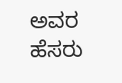ಅವರ ಹೆಸರು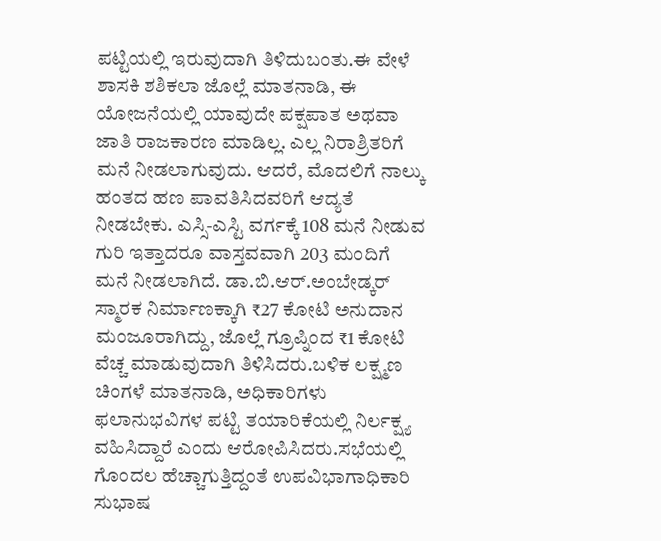ಪಟ್ಟಿಯಲ್ಲಿ ಇರುವುದಾಗಿ ತಿಳಿದುಬಂತು.ಈ ವೇಳೆ ಶಾಸಕಿ ಶಶಿಕಲಾ ಜೊಲ್ಲೆ ಮಾತನಾಡಿ, ಈ ಯೋಜನೆಯಲ್ಲಿ ಯಾವುದೇ ಪಕ್ಷಪಾತ ಅಥವಾ ಜಾತಿ ರಾಜಕಾರಣ ಮಾಡಿಲ್ಲ. ಎಲ್ಲ ನಿರಾಶ್ರಿತರಿಗೆ ಮನೆ ನೀಡಲಾಗುವುದು. ಆದರೆ, ಮೊದಲಿಗೆ ನಾಲ್ಕು ಹಂತದ ಹಣ ಪಾವತಿಸಿದವರಿಗೆ ಆದ್ಯತೆ ನೀಡಬೇಕು. ಎಸ್ಸಿ-ಎಸ್ಟಿ ವರ್ಗಕ್ಕೆ 108 ಮನೆ ನೀಡುವ ಗುರಿ ಇತ್ತಾದರೂ ವಾಸ್ತವವಾಗಿ 203 ಮಂದಿಗೆ ಮನೆ ನೀಡಲಾಗಿದೆ. ಡಾ.ಬಿ.ಆರ್.ಅಂಬೇಡ್ಕರ್ ಸ್ಮಾರಕ ನಿರ್ಮಾಣಕ್ಕಾಗಿ ₹27 ಕೋಟಿ ಅನುದಾನ ಮಂಜೂರಾಗಿದ್ದು, ಜೊಲ್ಲೆ ಗ್ರೂಪ್ನಿಂದ ₹1 ಕೋಟಿ ವೆಚ್ಚ ಮಾಡುವುದಾಗಿ ತಿಳಿಸಿದರು.ಬಳಿಕ ಲಕ್ಷ್ಮಣ ಚಿಂಗಳೆ ಮಾತನಾಡಿ, ಅಧಿಕಾರಿಗಳು ಫಲಾನುಭವಿಗಳ ಪಟ್ಟಿ ತಯಾರಿಕೆಯಲ್ಲಿ ನಿರ್ಲಕ್ಷ್ಯ ವಹಿಸಿದ್ದಾರೆ ಎಂದು ಆರೋಪಿಸಿದರು.ಸಭೆಯಲ್ಲಿ ಗೊಂದಲ ಹೆಚ್ಚಾಗುತ್ತಿದ್ದಂತೆ ಉಪವಿಭಾಗಾಧಿಕಾರಿ ಸುಭಾಷ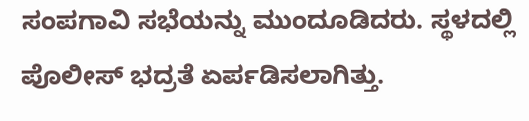ಸಂಪಗಾವಿ ಸಭೆಯನ್ನು ಮುಂದೂಡಿದರು. ಸ್ಥಳದಲ್ಲಿ ಪೊಲೀಸ್ ಭದ್ರತೆ ಏರ್ಪಡಿಸಲಾಗಿತ್ತು.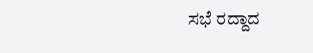ಸಭೆ ರದ್ದಾದ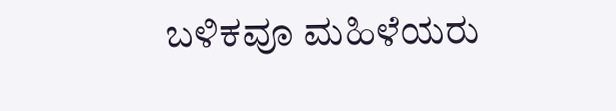ಬಳಿಕವೂ ಮಹಿಳೆಯರು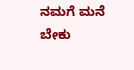ನಮಗೆ ಮನೆ ಬೇಕು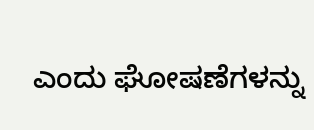ಎಂದು ಘೋಷಣೆಗಳನ್ನು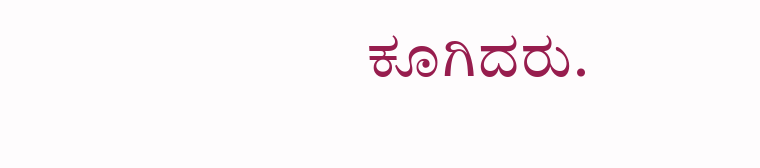ಕೂಗಿದರು.